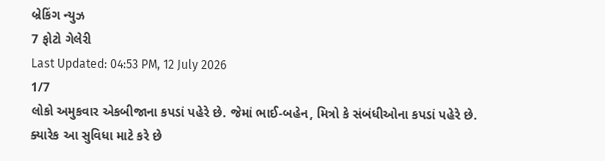બ્રેકિંગ ન્યુઝ
7 ફોટો ગેલેરી
Last Updated: 04:53 PM, 12 July 2026
1/7
લોકો અમુકવાર એકબીજાના કપડાં પહેરે છે. જેમાં ભાઈ-બહેન, મિત્રો કે સંબંધીઓના કપડાં પહેરે છે. ક્યારેક આ સુવિધા માટે કરે છે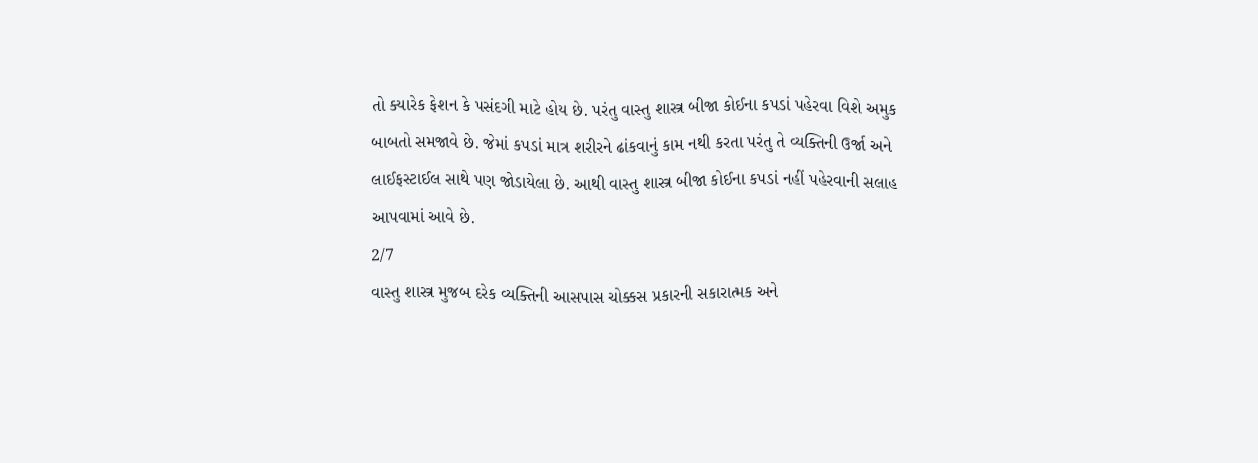તો ક્યારેક ફેશન કે પસંદગી માટે હોય છે. પરંતુ વાસ્તુ શાસ્ત્ર બીજા કોઈના કપડાં પહેરવા વિશે અમુક બાબતો સમજાવે છે. જેમાં કપડાં માત્ર શરીરને ઢાંકવાનું કામ નથી કરતા પરંતુ તે વ્યક્તિની ઉર્જા અને લાઈફસ્ટાઈલ સાથે પણ જોડાયેલા છે. આથી વાસ્તુ શાસ્ત્ર બીજા કોઈના કપડાં નહીં પહેરવાની સલાહ આપવામાં આવે છે.
2/7
વાસ્તુ શાસ્ત્ર મુજબ દરેક વ્યક્તિની આસપાસ ચોક્કસ પ્રકારની સકારાત્મક અને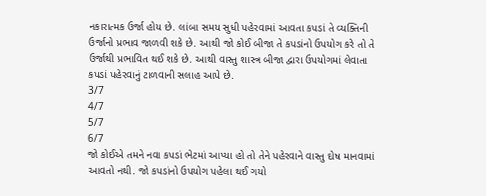નકારાત્મક ઉર્જા હોય છે. લાંબા સમય સુધી પહેરવામાં આવતા કપડાં તે વ્યક્તિની ઉર્જાનો પ્રભાવ જાળવી શકે છે. આથી જો કોઈ બીજા તે કપડાંનો ઉપયોગ કરે તો તે ઉર્જાથી પ્રભાવિત થઈ શકે છે. આથી વાસ્તુ શાસ્ત્ર બીજા દ્વારા ઉપયોગમાં લેવાતા કપડાં પહેરવાનું ટાળવાની સલાહ આપે છે.
3/7
4/7
5/7
6/7
જો કોઈએ તમને નવા કપડાં ભેટમાં આપ્યા હો તો તેને પહેરવાને વાસ્તુ દોષ માનવામાં આવતો નથી. જો કપડાંનો ઉપયોગ પહેલા થઈ ગયો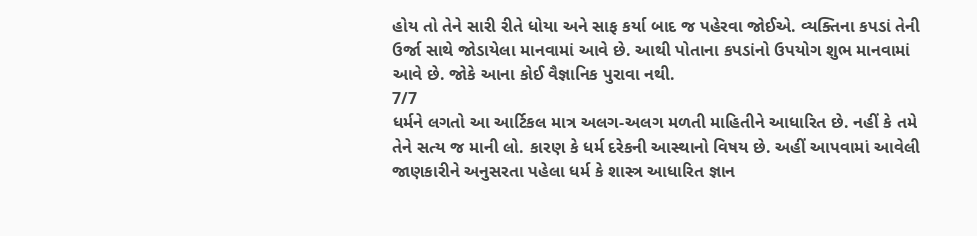હોય તો તેને સારી રીતે ધોયા અને સાફ કર્યા બાદ જ પહેરવા જોઈએ. વ્યક્તિના કપડાં તેની ઉર્જા સાથે જોડાયેલા માનવામાં આવે છે. આથી પોતાના કપડાંનો ઉપયોગ શુભ માનવામાં આવે છે. જોકે આના કોઈ વૈજ્ઞાનિક પુરાવા નથી.
7/7
ધર્મને લગતો આ આર્ટિકલ માત્ર અલગ-અલગ મળતી માહિતીને આધારિત છે. નહીં કે તમે તેને સત્ય જ માની લો. કારણ કે ધર્મ દરેકની આસ્થાનો વિષય છે. અહીં આપવામાં આવેલી જાણકારીને અનુસરતા પહેલા ધર્મ કે શાસ્ત્ર આધારિત જ્ઞાન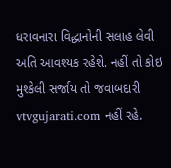ધરાવનારા વિદ્ધાનોની સલાહ લેવી અતિ આવશ્યક રહેશે. નહીં તો કોઇ મુશ્કેલી સર્જાય તો જવાબદારી vtvgujarati.com નહીં રહે.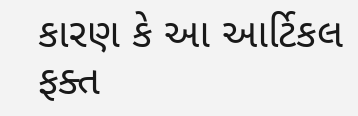કારણ કે આ આર્ટિકલ ફક્ત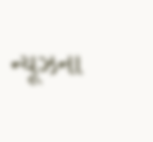ન્યૂઝના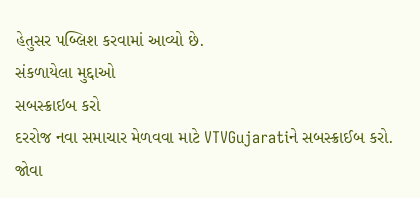હેતુસર પબ્લિશ કરવામાં આવ્યો છે.
સંકળાયેલા મુદ્દાઓ
સબસ્ક્રાઇબ કરો
દરરોજ નવા સમાચાર મેળવવા માટે VTVGujaratiને સબસ્ક્રાઈબ કરો.
જોવા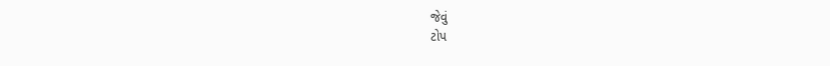જેવું
ટોપ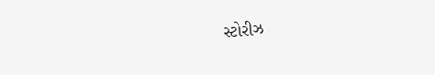સ્ટોરીઝ